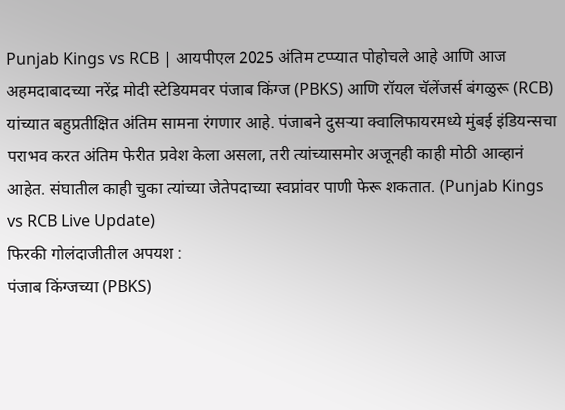Punjab Kings vs RCB | आयपीएल 2025 अंतिम टप्प्यात पोहोचले आहे आणि आज अहमदाबादच्या नरेंद्र मोदी स्टेडियमवर पंजाब किंग्ज (PBKS) आणि रॉयल चॅलेंजर्स बंगळुरू (RCB) यांच्यात बहुप्रतीक्षित अंतिम सामना रंगणार आहे. पंजाबने दुसऱ्या क्वालिफायरमध्ये मुंबई इंडियन्सचा पराभव करत अंतिम फेरीत प्रवेश केला असला, तरी त्यांच्यासमोर अजूनही काही मोठी आव्हानं आहेत. संघातील काही चुका त्यांच्या जेतेपदाच्या स्वप्नांवर पाणी फेरू शकतात. (Punjab Kings vs RCB Live Update)
फिरकी गोलंदाजीतील अपयश :
पंजाब किंग्जच्या (PBKS)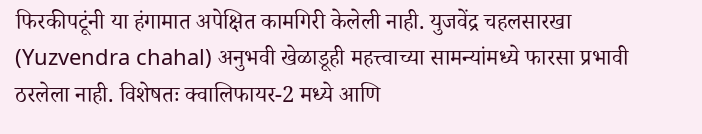फिरकीपटूंनी या हंगामात अपेक्षित कामगिरी केलेली नाही. युजवेंद्र चहलसारखा (Yuzvendra chahal) अनुभवी खेळाडूही महत्त्वाच्या सामन्यांमध्ये फारसा प्रभावी ठरलेला नाही. विशेषतः क्वालिफायर-2 मध्ये आणि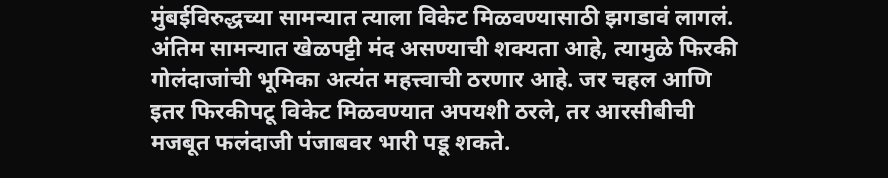मुंबईविरुद्धच्या सामन्यात त्याला विकेट मिळवण्यासाठी झगडावं लागलं. अंतिम सामन्यात खेळपट्टी मंद असण्याची शक्यता आहे, त्यामुळे फिरकी गोलंदाजांची भूमिका अत्यंत महत्त्वाची ठरणार आहे. जर चहल आणि इतर फिरकीपटू विकेट मिळवण्यात अपयशी ठरले, तर आरसीबीची मजबूत फलंदाजी पंजाबवर भारी पडू शकते.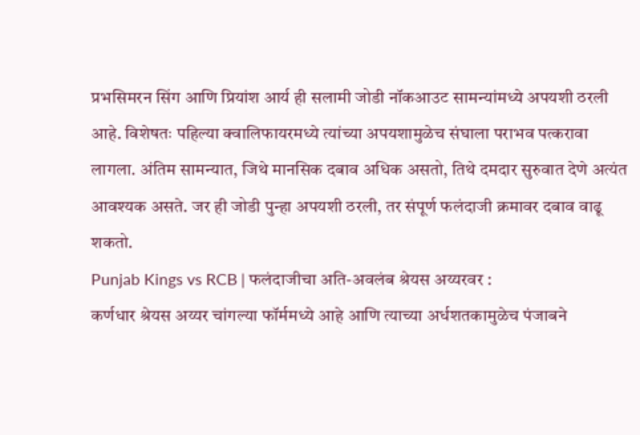प्रभसिमरन सिंग आणि प्रियांश आर्य ही सलामी जोडी नॉकआउट सामन्यांमध्ये अपयशी ठरली आहे. विशेषतः पहिल्या क्वालिफायरमध्ये त्यांच्या अपयशामुळेच संघाला पराभव पत्करावा लागला. अंतिम सामन्यात, जिथे मानसिक दबाव अधिक असतो, तिथे दमदार सुरुवात देणे अत्यंत आवश्यक असते. जर ही जोडी पुन्हा अपयशी ठरली, तर संपूर्ण फलंदाजी क्रमावर दबाव वाढू शकतो.
Punjab Kings vs RCB | फलंदाजीचा अति-अवलंब श्रेयस अय्यरवर :
कर्णधार श्रेयस अय्यर चांगल्या फॉर्ममध्ये आहे आणि त्याच्या अर्धशतकामुळेच पंजाबने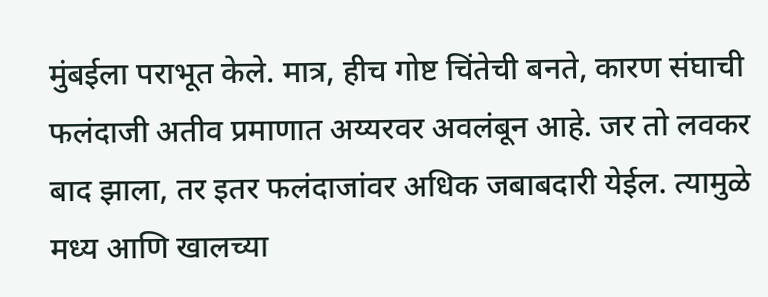मुंबईला पराभूत केले. मात्र, हीच गोष्ट चिंतेची बनते, कारण संघाची फलंदाजी अतीव प्रमाणात अय्यरवर अवलंबून आहे. जर तो लवकर बाद झाला, तर इतर फलंदाजांवर अधिक जबाबदारी येईल. त्यामुळे मध्य आणि खालच्या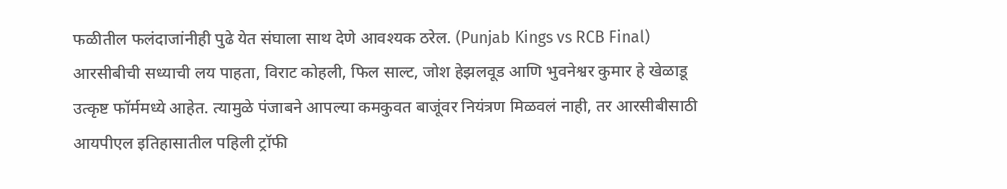फळीतील फलंदाजांनीही पुढे येत संघाला साथ देणे आवश्यक ठरेल. (Punjab Kings vs RCB Final)
आरसीबीची सध्याची लय पाहता, विराट कोहली, फिल साल्ट, जोश हेझलवूड आणि भुवनेश्वर कुमार हे खेळाडू उत्कृष्ट फॉर्ममध्ये आहेत. त्यामुळे पंजाबने आपल्या कमकुवत बाजूंवर नियंत्रण मिळवलं नाही, तर आरसीबीसाठी आयपीएल इतिहासातील पहिली ट्रॉफी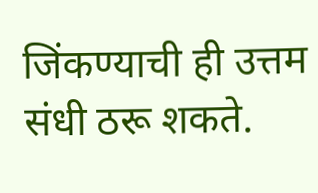जिंकण्याची ही उत्तम संधी ठरू शकते.